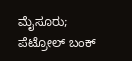ಮೈಸೂರು; ಪೆಟ್ರೋಲ್ ಬಂಕ್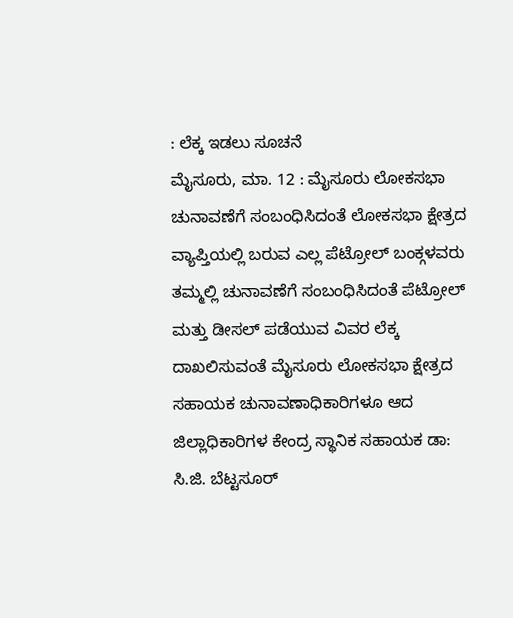: ಲೆಕ್ಕ ಇಡಲು ಸೂಚನೆ
ಮೈಸೂರು, ಮಾ. 12 : ಮೈಸೂರು ಲೋಕಸಭಾ ಚುನಾವಣೆಗೆ ಸಂಬಂಧಿಸಿದಂತೆ ಲೋಕಸಭಾ ಕ್ಷೇತ್ರದ ವ್ಯಾಪ್ತಿಯಲ್ಲಿ ಬರುವ ಎಲ್ಲ ಪೆಟ್ರೋಲ್ ಬಂಕ್ಗಳವರು ತಮ್ಮಲ್ಲಿ ಚುನಾವಣೆಗೆ ಸಂಬಂಧಿಸಿದಂತೆ ಪೆಟ್ರೋಲ್ ಮತ್ತು ಡೀಸಲ್ ಪಡೆಯುವ ವಿವರ ಲೆಕ್ಕ ದಾಖಲಿಸುವಂತೆ ಮೈಸೂರು ಲೋಕಸಭಾ ಕ್ಷೇತ್ರದ ಸಹಾಯಕ ಚುನಾವಣಾಧಿಕಾರಿಗಳೂ ಆದ ಜಿಲ್ಲಾಧಿಕಾರಿಗಳ ಕೇಂದ್ರ ಸ್ಥಾನಿಕ ಸಹಾಯಕ ಡಾ: ಸಿ.ಜಿ. ಬೆಟ್ಟಸೂರ್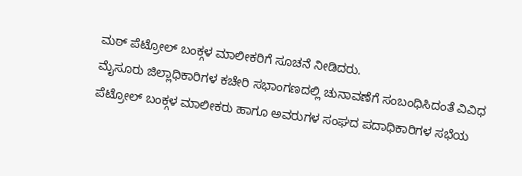ಮಠ್ ಪೆಟ್ರೋಲ್ ಬಂಕ್ಗಳ ಮಾಲೀಕರಿಗೆ ಸೂಚನೆ ನೀಡಿದರು.
ಮೈಸೂರು ಜಿಲ್ಲಾಧಿಕಾರಿಗಳ ಕಚೇರಿ ಸಭಾಂಗಣದಲ್ಲಿ ಚುನಾವಣೆಗೆ ಸಂಬಂಧಿಸಿದಂತೆ ವಿವಿಧ ಪೆಟ್ರೋಲ್ ಬಂಕ್ಗಳ ಮಾಲೀಕರು ಹಾಗೂ ಅವರುಗಳ ಸಂಘದ ಪದಾಧಿಕಾರಿಗಳ ಸಭೆಯ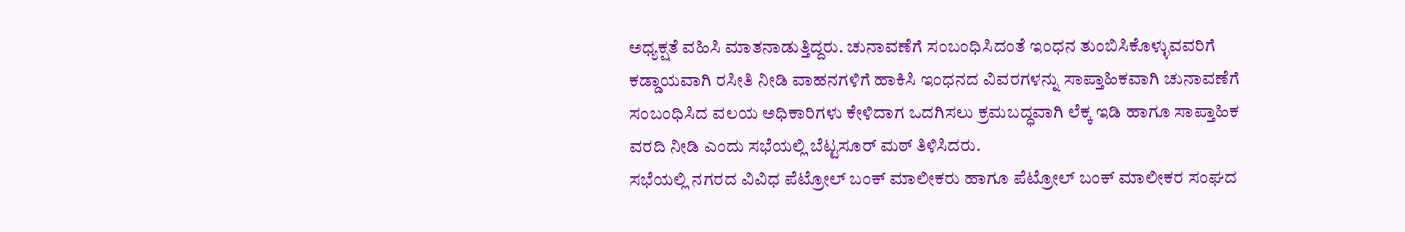ಅಧ್ಯಕ್ಷತೆ ವಹಿಸಿ ಮಾತನಾಡುತ್ತಿದ್ದರು. ಚುನಾವಣೆಗೆ ಸಂಬಂಧಿಸಿದಂತೆ ಇಂಧನ ತುಂಬಿಸಿಕೊಳ್ಳುವವರಿಗೆ ಕಡ್ಡಾಯವಾಗಿ ರಸೀತಿ ನೀಡಿ ವಾಹನಗಳಿಗೆ ಹಾಕಿಸಿ ಇಂಧನದ ವಿವರಗಳನ್ನು ಸಾಪ್ತಾಹಿಕವಾಗಿ ಚುನಾವಣೆಗೆ ಸಂಬಂಧಿಸಿದ ವಲಯ ಅಧಿಕಾರಿಗಳು ಕೇಳಿದಾಗ ಒದಗಿಸಲು ಕ್ರಮಬದ್ಧವಾಗಿ ಲೆಕ್ಕ ಇಡಿ ಹಾಗೂ ಸಾಪ್ತಾಹಿಕ ವರದಿ ನೀಡಿ ಎಂದು ಸಭೆಯಲ್ಲಿ ಬೆಟ್ಟಸೂರ್ ಮಠ್ ತಿಳಿಸಿದರು.
ಸಭೆಯಲ್ಲಿ ನಗರದ ವಿವಿಧ ಪೆಟ್ರೋಲ್ ಬಂಕ್ ಮಾಲೀಕರು ಹಾಗೂ ಪೆಟ್ರೋಲ್ ಬಂಕ್ ಮಾಲೀಕರ ಸಂಘದ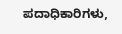ಪದಾಧಿಕಾರಿಗಳು,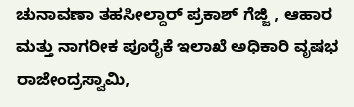ಚುನಾವಣಾ ತಹಸೀಲ್ದಾರ್ ಪ್ರಕಾಶ್ ಗೆಜ್ಜಿ , ಆಹಾರ ಮತ್ತು ನಾಗರೀಕ ಪೂರೈಕೆ ಇಲಾಖೆ ಅಧಿಕಾರಿ ವೃಷಭ ರಾಜೇಂದ್ರಸ್ವಾಮಿ,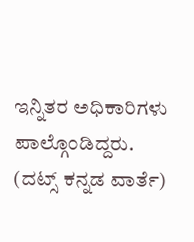ಇನ್ನಿತರ ಅಧಿಕಾರಿಗಳು ಪಾಲ್ಗೊಂಡಿದ್ದರು.
(ದಟ್ಸ್ ಕನ್ನಡ ವಾರ್ತೆ)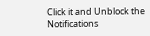Click it and Unblock the Notifications